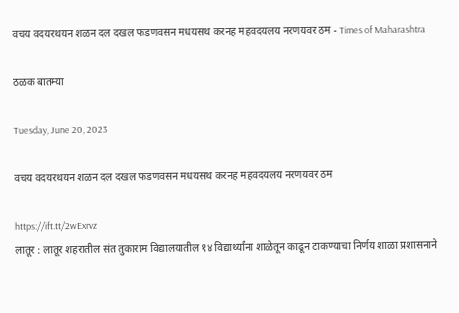वचय वदयरथयन शळन दल दखल फडणवसन मधयसथ करनह महवदयलय नरणयवर ठम - Times of Maharashtra

ठळक बातम्या

Tuesday, June 20, 2023

वचय वदयरथयन शळन दल दखल फडणवसन मधयसथ करनह महवदयलय नरणयवर ठम

https://ift.tt/2wExrvz
लातूर : लातूर शहरातील संत तुकाराम विद्यालयातील १४ विद्यार्थ्यांना शाळेतून काढून टाकण्याचा निर्णय शाळा प्रशासनाने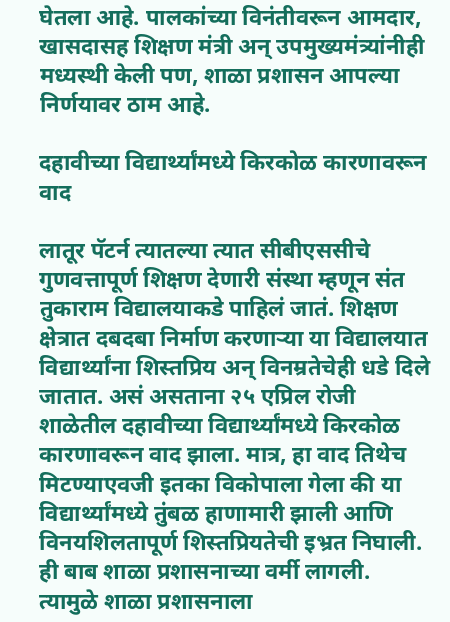घेतला आहे. पालकांच्या विनंतीवरून आमदार, खासदासह शिक्षण मंत्री अन् उपमुख्यमंत्र्यांनीही मध्यस्थी केली पण, शाळा प्रशासन आपल्या निर्णयावर ठाम आहे.

दहावीच्या विद्यार्थ्यांमध्ये किरकोळ कारणावरून वाद

लातूर पॅटर्न त्यातल्या त्यात सीबीएससीचे गुणवत्तापूर्ण शिक्षण देणारी संस्था म्हणून संत तुकाराम विद्यालयाकडे पाहिलं जातं. शिक्षण क्षेत्रात दबदबा निर्माण करणाऱ्या या विद्यालयात विद्यार्थ्यांना शिस्तप्रिय अन् विनम्रतेचेही धडे दिले जातात. असं असताना २५ एप्रिल रोजी शाळेतील दहावीच्या विद्यार्थ्यांमध्ये किरकोळ कारणावरून वाद झाला. मात्र, हा वाद तिथेच मिटण्याएवजी इतका विकोपाला गेला की या विद्यार्थ्यांमध्ये तुंबळ हाणामारी झाली आणि विनयशिलतापूर्ण शिस्तप्रियतेची इभ्रत निघाली. ही बाब शाळा प्रशासनाच्या वर्मी लागली. त्यामुळे शाळा प्रशासनाला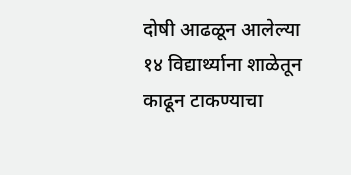दोषी आढळून आलेल्या १४ विद्यार्थ्याना शाळेतून काढून टाकण्याचा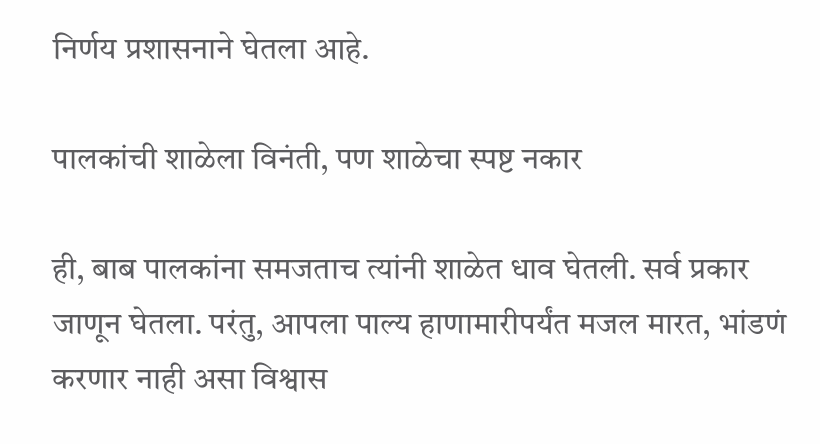निर्णय प्रशासनाने घेतला आहे.

पालकांची शाळेला विनंती, पण शाळेचा स्पष्ट नकार

ही, बाब पालकांना समजताच त्यांनी शाळेत धाव घेतली. सर्व प्रकार जाणून घेतला. परंतु, आपला पाल्य हाणामारीपर्यंत मजल मारत, भांडणं करणार नाही असा विश्वास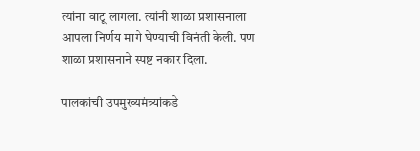त्यांना वाटू लागला. त्यांनी शाळा प्रशासनाला आपला निर्णय मागे घेण्याची विनंती केली. पण शाळा प्रशासनाने स्पष्ट नकार दिला.

पालकांची उपमुख्यमंत्र्यांकडे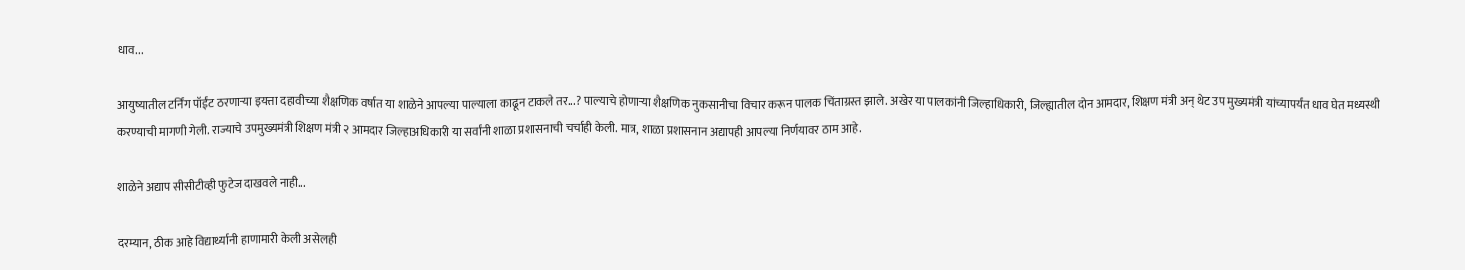धाव...

आयुष्यातील टर्निंग पॉईंट ठरणाऱ्या इयत्ता दहावीच्या शैक्षणिक वर्षात या शाळेने आपल्या पाल्याला काढून टाकले तर...? पाल्याचे होणाऱ्या शैक्षणिक नुकसानीचा विचार करून पालक चिंताग्रस्त झाले. अखेर या पालकांनी जिल्हाधिकारी, जिल्ह्यातील दोन आमदार, शिक्षण मंत्री अन् थेट उप मुख्यमंत्री यांच्यापर्यंत धाव घेत मध्यस्थी करण्याची मागणी गेली. राज्याचे उपमुख्यमंत्री शिक्षण मंत्री २ आमदार जिल्हाअधिकारी या सर्वांनी शाळा प्रशासनाची चर्चाही केली. मात्र, शाळा प्रशासनान अद्यापही आपल्या निर्णयावर ठाम आहे.

शाळेने अद्याप सीसीटीव्ही फुटेज दाखवले नाही...

दरम्यान, ठीक आहे विद्यार्थ्यानी हाणामारी केली असेलही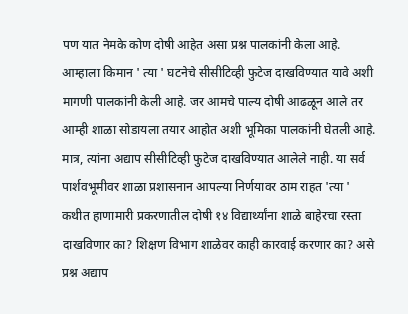पण यात नेमके कोण दोषी आहेत असा प्रश्न पालकांनी केला आहे. आम्हाला किमान ' त्या ' घटनेचे सीसीटिव्ही फुटेज दाखविण्यात यावे अशी मागणी पालकांनी केली आहे. जर आमचे पाल्य दोषी आढळून आले तर आम्ही शाळा सोडायला तयार आहोत अशी भूमिका पालकांनी घेतली आहे. मात्र, त्यांना अद्याप सीसीटिव्ही फुटेज दाखविण्यात आलेले नाही. या सर्व पार्शवभूमीवर शाळा प्रशासनान आपल्या निर्णयावर ठाम राहत 'त्या ' कथीत हाणामारी प्रकरणातील दोषी १४ विद्यार्थ्यांना शाळे बाहेरचा रस्ता दाखविणार का? शिक्षण विभाग शाळेवर काही कारवाई करणार का? असे प्रश्न अद्याप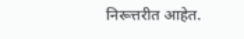निरूत्तरीत आहेत.